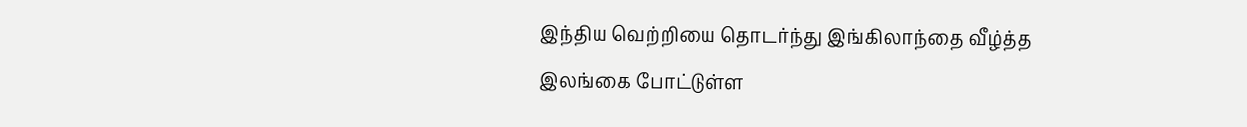இந்திய வெற்றியை தொடர்ந்து இங்கிலாந்தை வீழ்த்த இலங்கை போட்டுள்ள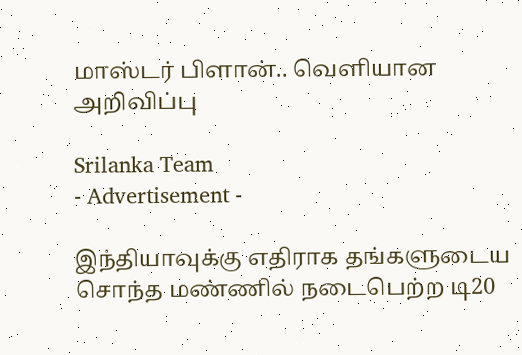மாஸ்டர் பிளான்.. வெளியான அறிவிப்பு

Srilanka Team
- Advertisement -

இந்தியாவுக்கு எதிராக தங்களுடைய சொந்த மண்ணில் நடைபெற்ற டி20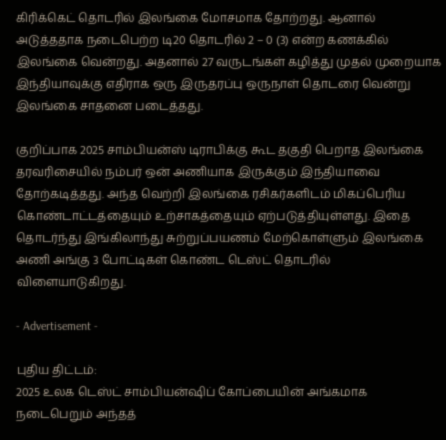கிரிக்கெட் தொடரில் இலங்கை மோசமாக தோற்றது. ஆனால் அடுத்ததாக நடைபெற்ற டி20 தொடரில் 2 – 0 (3) என்ற கணக்கில் இலங்கை வென்றது. அதனால் 27 வருடங்கள் கழித்து முதல் முறையாக இந்தியாவுக்கு எதிராக ஒரு இருதரப்பு ஒருநாள் தொடரை வென்று இலங்கை சாதனை படைத்தது.

குறிப்பாக 2025 சாம்பியன்ஸ் டிராபிக்கு கூட தகுதி பெறாத இலங்கை தரவரிசையில் நம்பர் ஒன் அணியாக இருக்கும் இந்தியாவை தோற்கடித்தது. அந்த வெற்றி இலங்கை ரசிகர்களிடம் மிகப்பெரிய கொண்டாட்டத்தையும் உற்சாகத்தையும் ஏற்படுத்தியுள்ளது. இதை தொடர்ந்து இங்கிலாந்து சுற்றுப்பயணம் மேற்கொள்ளும் இலங்கை அணி அங்கு 3 போட்டிகள் கொண்ட டெஸ்ட் தொடரில் விளையாடுகிறது.

- Advertisement -

புதிய திட்டம்:
2025 உலக டெஸ்ட் சாம்பியன்ஷிப் கோப்பையின் அங்கமாக நடைபெறும் அந்தத்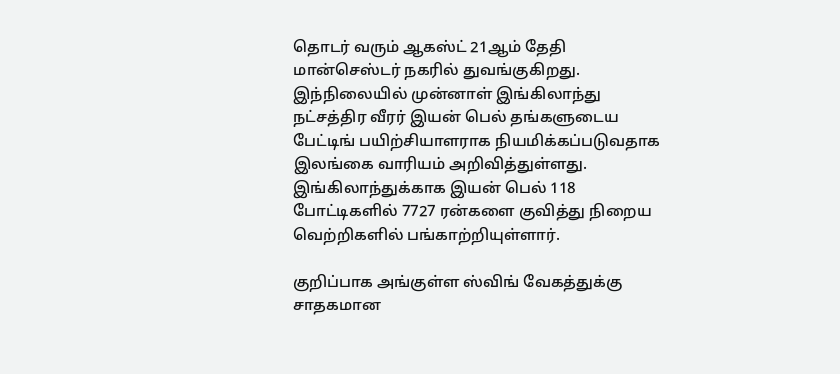தொடர் வரும் ஆகஸ்ட் 21ஆம் தேதி மான்செஸ்டர் நகரில் துவங்குகிறது. இந்நிலையில் முன்னாள் இங்கிலாந்து நட்சத்திர வீரர் இயன் பெல் தங்களுடைய பேட்டிங் பயிற்சியாளராக நியமிக்கப்படுவதாக இலங்கை வாரியம் அறிவித்துள்ளது. இங்கிலாந்துக்காக இயன் பெல் 118 போட்டிகளில் 7727 ரன்களை குவித்து நிறைய வெற்றிகளில் பங்காற்றியுள்ளார்.

குறிப்பாக அங்குள்ள ஸ்விங் வேகத்துக்கு சாதகமான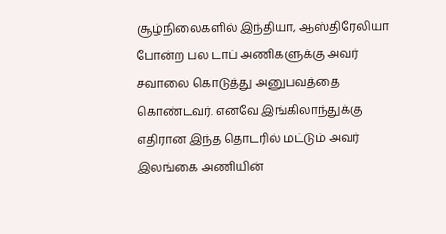சூழ்நிலைகளில் இந்தியா, ஆஸ்திரேலியா போன்ற பல டாப் அணிகளுக்கு அவர் சவாலை கொடுத்து அனுபவத்தை கொண்டவர். எனவே இங்கிலாந்துக்கு எதிரான இந்த தொடரில் மட்டும் அவர் இலங்கை அணியின்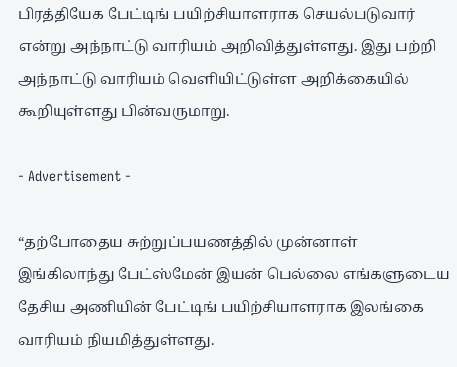பிரத்தியேக பேட்டிங் பயிற்சியாளராக செயல்படுவார் என்று அந்நாட்டு வாரியம் அறிவித்துள்ளது. இது பற்றி அந்நாட்டு வாரியம் வெளியிட்டுள்ள அறிக்கையில் கூறியுள்ளது பின்வருமாறு.

- Advertisement -

“தற்போதைய சுற்றுப்பயணத்தில் முன்னாள் இங்கிலாந்து பேட்ஸ்மேன் இயன் பெல்லை எங்களுடைய தேசிய அணியின் பேட்டிங் பயிற்சியாளராக இலங்கை வாரியம் நியமித்துள்ளது.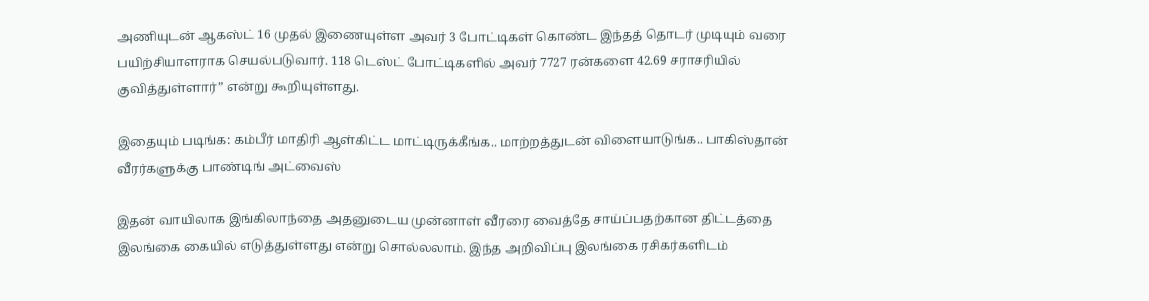அணியுடன் ஆகஸ்ட் 16 முதல் இணையுள்ள அவர் 3 போட்டிகள் கொண்ட இந்தத் தொடர் முடியும் வரை பயிற்சியாளராக செயல்படுவார். 118 டெஸ்ட் போட்டிகளில் அவர் 7727 ரன்களை 42.69 சராசரியில் குவித்துள்ளார்” என்று கூறியுள்ளது.

இதையும் படிங்க: கம்பீர் மாதிரி ஆள்கிட்ட மாட்டிருக்கீங்க.. மாற்றத்துடன் விளையாடுங்க.. பாகிஸ்தான் வீரர்களுக்கு பாண்டிங் அட்வைஸ்

இதன் வாயிலாக இங்கிலாந்தை அதனுடைய முன்னாள் வீரரை வைத்தே சாய்ப்பதற்கான திட்டத்தை இலங்கை கையில் எடுத்துள்ளது என்று சொல்லலாம். இந்த அறிவிப்பு இலங்கை ரசிகர்களிடம்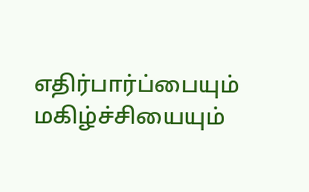எதிர்பார்ப்பையும் மகிழ்ச்சியையும்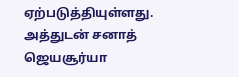ஏற்படுத்தியுள்ளது. அத்துடன் சனாத் ஜெயசூர்யா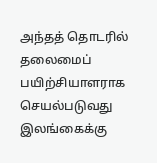அந்தத் தொடரில் தலைமைப் பயிற்சியாளராக செயல்படுவது இலங்கைக்கு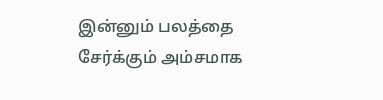இன்னும் பலத்தை சேர்க்கும் அம்சமாக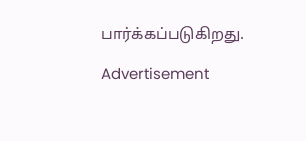பார்க்கப்படுகிறது.

Advertisement